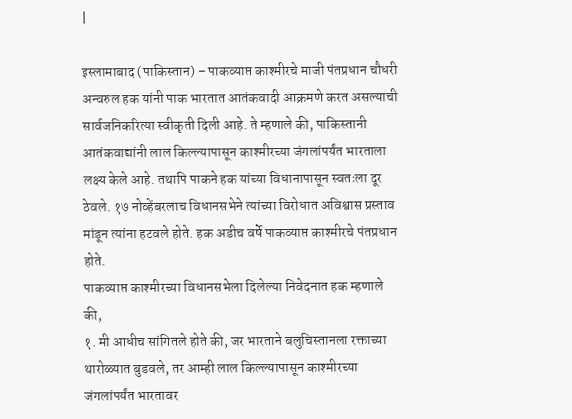|

इस्लामाबाद (पाकिस्तान) – पाकव्याप्त काश्मीरचे माजी पंतप्रधान चौधरी अन्वरुल हक यांनी पाक भारतात आतंकवादी आक्रमणे करत असल्याची सार्वजनिकरित्या स्वीकृती दिली आहे. ते म्हणाले की, पाकिस्तानी आतंकवाद्यांनी लाल किल्ल्यापासून काश्मीरच्या जंगलांपर्यंत भारताला लक्ष्य केले आहे. तथापि पाकने हक यांच्या विधानापासून स्वतःला दूर ठेवले. १७ नोव्हेंबरलाच विधानसभेने त्यांच्या विरोधात अविश्वास प्रस्ताव मांडून त्यांना हटवले होते. हक अडीच वर्षे पाकव्याप्त काश्मीरचे पंतप्रधान होते.
पाकव्याप्त काश्मीरच्या विधानसभेला दिलेल्या निवेदनात हक म्हणाले की,
१. मी आधीच सांगितले होते की, जर भारताने बलुचिस्तानला रक्ताच्या थारोळ्यात बुडवले, तर आम्ही लाल किल्ल्यापासून काश्मीरच्या जंगलांपर्यंत भारतावर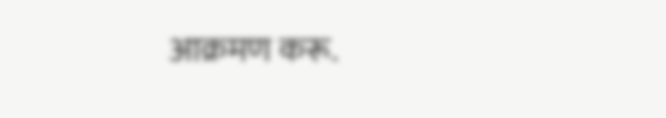आक्रमण करू.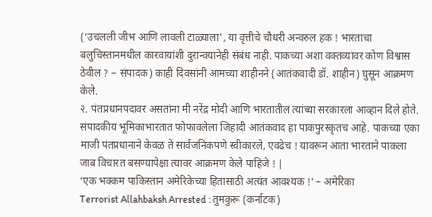(‘उचलली जीभ आणि लावली टाळ्याला’, या वृत्तीचे चौधरी अन्वरुल हक ! भारताचा बलुचिस्तानमधील कारवायांशी दुरान्वयानेही संबंध नाही. पाकच्या अशा वक्तव्यांवर कोण विश्वास ठेवील ? – संपादक) काही दिवसांनी आमच्या शाहीनने (आतंकवादी डॉ. शाहीन) घुसून आक्रमण केले.
२. पंतप्रधानपदावर असतांना मी नरेंद्र मोदी आणि भारतातील त्यांच्या सरकारला आव्हान दिले होते.
संपादकीय भूमिकाभारतात फोफावलेला जिहादी आतंकवाद हा पाकपुरस्कृतच आहे. पाकच्या एका माजी पंतप्रधानाने केवळ ते सार्वजनिकपणे स्वीकारले, एवढेच ! यावरून आता भारताने पाकला जाब विचारत बसण्यापेक्षा त्यावर आक्रमण केले पाहिजे ! |
‘एक भक्कम पाकिस्तान अमेरिकेच्या हितासाठी अत्यंत आवश्यक !’ – अमेरिका
Terrorist Allahbaksh Arrested : तुमकुरू (कर्नाटक)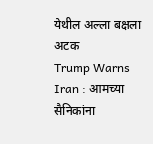येथील अल्ला बक्षला अटक
Trump Warns Iran : आमच्या सैनिकांना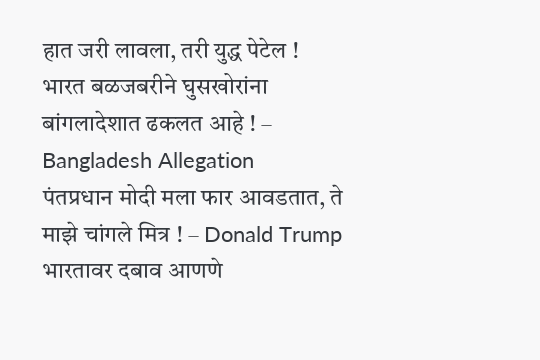हात जरी लावला, तरी युद्ध पेटेल !
भारत बळजबरीने घुसखोरांना बांगलादेशात ढकलत आहे ! – Bangladesh Allegation
पंतप्रधान मोदी मला फार आवडतात, ते माझे चांगले मित्र ! – Donald Trump
भारतावर दबाव आणणे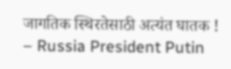जागतिक स्थिरतेसाठी अत्यंत घातक ! – Russia President Putin